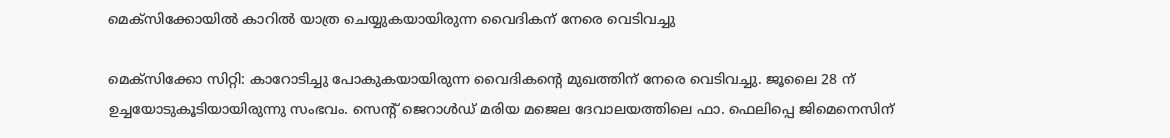മെക്‌സിക്കോയില്‍ കാറില്‍ യാത്ര ചെയ്യുകയായിരുന്ന വൈദികന് നേരെ വെടിവച്ചു

മെക്‌സിക്കോ സിറ്റി: കാറോടിച്ചു പോകുകയായിരുന്ന വൈദികന്റെ മുഖത്തിന് നേരെ വെടിവച്ചു. ജൂലൈ 28 ന് ഉച്ചയോടുകൂടിയായിരുന്നു സംഭവം. സെന്റ് ജെറാള്‍ഡ് മരിയ മജെല ദേവാലയത്തിലെ ഫാ. ഫെലിപ്പെ ജിമെനെസിന്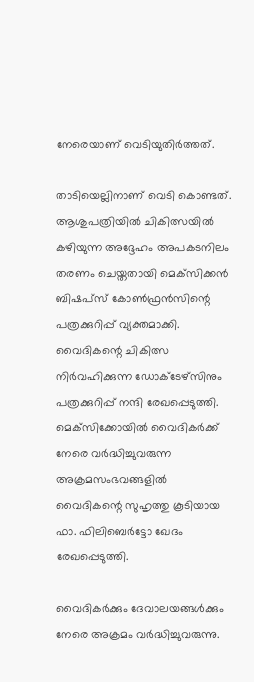നേരെയാണ് വെടിയുതിര്‍ത്തത്.

താടിയെല്ലിനാണ് വെടി കൊണ്ടത്. ആശുപത്രിയില്‍ ചികിത്സയില്‍ കഴിയുന്ന അദ്ദേഹം അപകടനിലം തരണം ചെയ്തതായി മെക്‌സിക്കന്‍ ബിഷപ്‌സ് കോണ്‍ഫ്രന്‍സിന്റെ പത്രക്കുറിപ്പ് വ്യക്തമാക്കി. വൈദികന്റെ ചികിത്സ നിര്‍വഹിക്കുന്ന ഡോക്ടേഴ്‌സിനും പത്രക്കുറിപ്പ് നന്ദി രേഖപ്പെടുത്തി. മെക്‌സിക്കോയില്‍ വൈദികര്‍ക്ക് നേരെ വര്‍ദ്ധിച്ചുവരുന്ന അക്രമസംഭവങ്ങളില്‍ വൈദികന്റെ സുഹൃത്തു കൂടിയായ ഫാ. ഫിലിബെര്‍ട്ടോ ഖേദം രേഖപ്പെടുത്തി.

വൈദികര്‍ക്കും ദേവാലയങ്ങള്‍ക്കും നേരെ അക്രമം വര്‍ദ്ധിച്ചുവരുന്നു.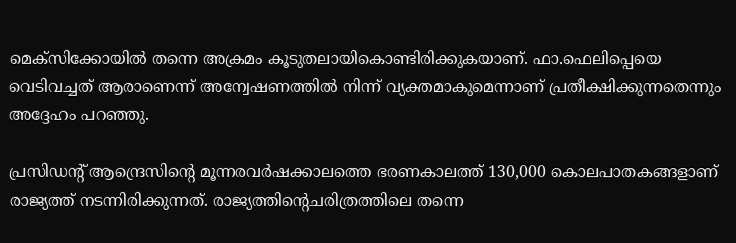മെക്‌സിക്കോയില്‍ തന്നെ അക്രമം കൂടുതലായികൊണ്ടിരിക്കുകയാണ്. ഫാ.ഫെലിപ്പെയെ വെടിവച്ചത് ആരാണെന്ന് അന്വേഷണത്തില്‍ നിന്ന് വ്യക്തമാകുമെന്നാണ് പ്രതീക്ഷിക്കുന്നതെന്നും അദ്ദേഹം പറഞ്ഞു.

പ്രസിഡന്റ് ആന്ദ്രെസിന്റെ മൂന്നരവര്‍ഷക്കാലത്തെ ഭരണകാലത്ത് 130,000 കൊലപാതകങ്ങളാണ് രാജ്യത്ത് നടന്നിരിക്കുന്നത്. രാജ്യത്തിന്റെചരിത്രത്തിലെ തന്നെ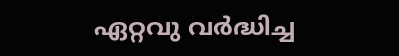ഏറ്റവു വര്‍ദ്ധിച്ച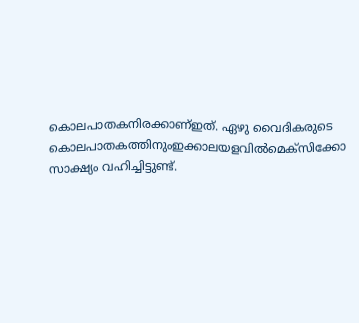കൊലപാതകനിരക്കാണ്ഇത്. ഏഴു വൈദികരുടെ കൊലപാതകത്തിനുംഇക്കാലയളവില്‍മെക്‌സിക്കോ സാക്ഷ്യം വഹിച്ചിട്ടുണ്ട്.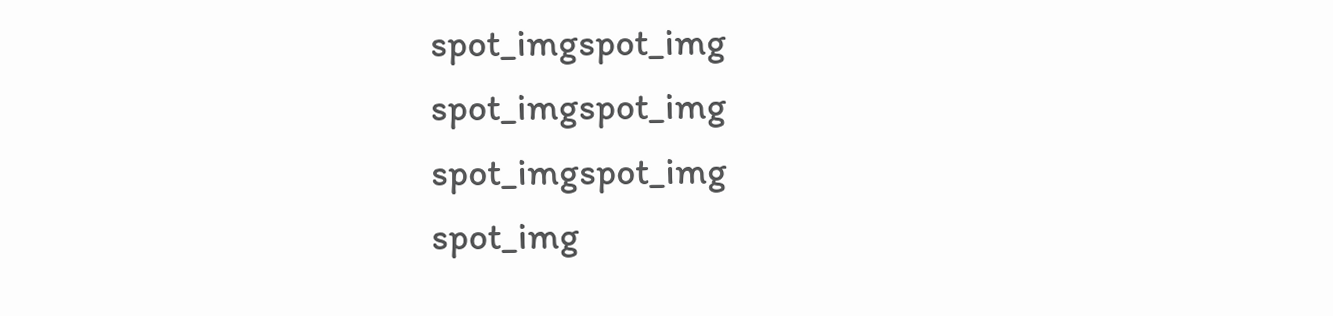spot_imgspot_img
spot_imgspot_img
spot_imgspot_img
spot_img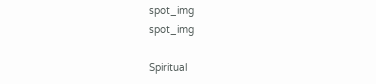spot_img
spot_img

Spiritual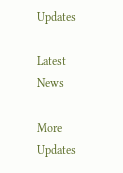Updates

Latest News

More Updates